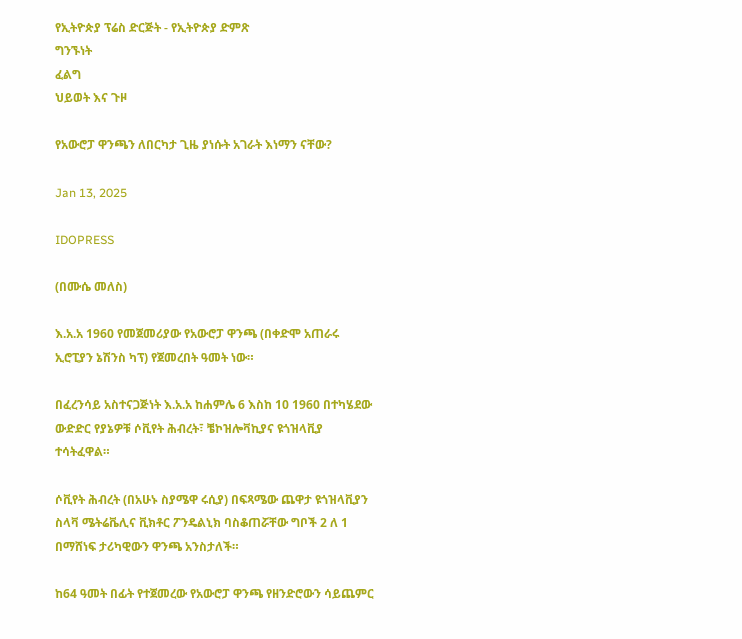የኢትዮጵያ ፕሬስ ድርጅት - የኢትዮጵያ ድምጽ
ግንኙነት
ፈልግ
ህይወት እና ጉዞ

የአውሮፓ ዋንጫን ለበርካታ ጊዜ ያነሱት አገራት እነማን ናቸው?

Jan 13, 2025

IDOPRESS

(በሙሴ መለስ)

እ.አ.አ 1960 የመጀመሪያው የአውሮፓ ዋንጫ (በቀድሞ አጠራሩ ኢሮፒያን ኔሽንስ ካፕ) የጀመረበት ዓመት ነው።

በፈረንሳይ አስተናጋጅነት እ.አ.አ ከሐምሌ 6 እስከ 10 1960 በተካሄደው ውድድር የያኔዎቹ ሶቪየት ሕብረት፣ ቼኮዝሎቫኪያና ዩጎዝላቪያ ተሳትፈዋል።

ሶቪየት ሕብረት (በአሁኑ ስያሜዋ ሩሲያ) በፍጻሜው ጨዋታ ዩጎዝላቪያን ስላቫ ሜትሬቬሊና ቪክቶር ፖንዴልኒክ ባስቆጠሯቸው ግቦች 2 ለ 1 በማሸነፍ ታሪካዊውን ዋንጫ አንስታለች።

ከ64 ዓመት በፊት የተጀመረው የአውሮፓ ዋንጫ የዘንድሮውን ሳይጨምር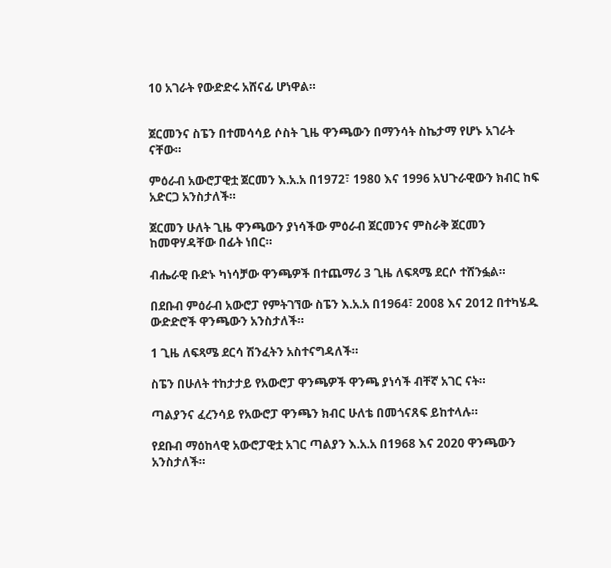10 አገራት የውድድሩ አሸናፊ ሆነዋል።


ጀርመንና ስፔን በተመሳሳይ ሶስት ጊዜ ዋንጫውን በማንሳት ስኬታማ የሆኑ አገራት ናቸው።

ምዕራብ አውሮፓዊቷ ጀርመን እ.አ.አ በ1972፣ 1980 እና 1996 አህጉራዊውን ክብር ከፍ አድርጋ አንስታለች።

ጀርመን ሁለት ጊዜ ዋንጫውን ያነሳችው ምዕራብ ጀርመንና ምስራቅ ጀርመን ከመዋሃዳቸው በፊት ነበር።

ብሔራዊ ቡድኑ ካነሳቻው ዋንጫዎች በተጨማሪ 3 ጊዜ ለፍጻሜ ደርሶ ተሸንፏል።

በደቡብ ምዕራብ አውሮፓ የምትገኘው ስፔን እ.አ.አ በ1964፣ 2008 እና 2012 በተካሄዱ ውድድሮች ዋንጫውን አንስታለች።

1 ጊዜ ለፍጻሜ ደርሳ ሽንፈትን አስተናግዳለች።

ስፔን በሁለት ተከታታይ የአውሮፓ ዋንጫዎች ዋንጫ ያነሳች ብቸኛ አገር ናት።

ጣልያንና ፈረንሳይ የአውሮፓ ዋንጫን ክብር ሁለቴ በመጎናጸፍ ይከተላሉ።

የደቡብ ማዕከላዊ አውሮፓዊቷ አገር ጣልያን እ.አ.አ በ1968 እና 2020 ዋንጫውን አንስታለች።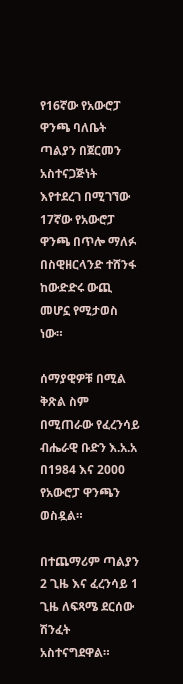የ16ኛው የአውሮፓ ዋንጫ ባለቤት ጣልያን በጀርመን አስተናጋጅነት እየተደረገ በሚገኘው 17ኛው የአውሮፓ ዋንጫ በጥሎ ማለፉ በስዊዘርላንድ ተሸንፋ ከውድድሩ ውጪ መሆኗ የሚታወስ ነው።

ሰማያዊዎቹ በሚል ቅጽል ስም በሚጠራው የፈረንሳይ ብሔራዊ ቡድን እ.አ.አ በ1984 እና 2000 የአውሮፓ ዋንጫን ወስዷል።

በተጨማሪም ጣልያን 2 ጊዜ እና ፈረንሳይ 1 ጊዜ ለፍጻሜ ደርሰው ሽንፈት አስተናግደዋል።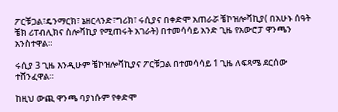ፖርቹጋል፣ዴንማርክ፣ ኔዘርላንድ፣ግሪክ፣ ሩሲያና በቀድሞ አጠራሯ ቼኮዝሎቫኪያ( በአሁኑ ሰዓት ቼክ ሪፐብሊክና ስሎቫኪያ የሚጠሩት አገራት) በተመሳሳይ አንድ ጊዜ የአውሮፓ ዋንጫን አንስተዋል።

ሩሲያ 3 ጊዜ እንዲሁም ቼኮዝሎቫኪያና ፖርቹጋል በተመሳሳይ 1 ጊዜ ለፍጻሜ ደርሰው ተሸንፈዋል።

ከዚህ ውጪ ዋንጫ ባያነሱም የቀድሞ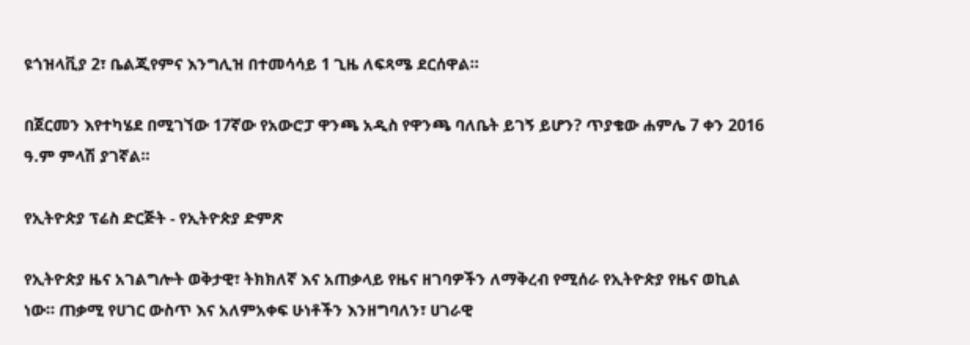ዩጎዝላቪያ 2፣ ቤልጂየምና እንግሊዝ በተመሳሳይ 1 ጊዜ ለፍጻሜ ደርሰዋል።

በጀርመን እየተካሄደ በሚገኘው 17ኛው የአውሮፓ ዋንጫ አዲስ የዋንጫ ባለቤት ይገኝ ይሆን? ጥያቄው ሐምሌ 7 ቀን 2016 ዓ.ም ምላሽ ያገኛል።

የኢትዮጵያ ፕሬስ ድርጅት - የኢትዮጵያ ድምጽ

የኢትዮጵያ ዜና አገልግሎት ወቅታዊ፣ ትክክለኛ እና አጠቃላይ የዜና ዘገባዎችን ለማቅረብ የሚሰራ የኢትዮጵያ የዜና ወኪል ነው። ጠቃሚ የሀገር ውስጥ እና አለምአቀፍ ሁነቶችን እንዘግባለን፣ ሀገራዊ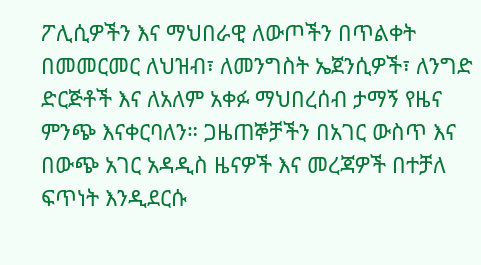ፖሊሲዎችን እና ማህበራዊ ለውጦችን በጥልቀት በመመርመር ለህዝብ፣ ለመንግስት ኤጀንሲዎች፣ ለንግድ ድርጅቶች እና ለአለም አቀፉ ማህበረሰብ ታማኝ የዜና ምንጭ እናቀርባለን። ጋዜጠኞቻችን በአገር ውስጥ እና በውጭ አገር አዳዲስ ዜናዎች እና መረጃዎች በተቻለ ፍጥነት እንዲደርሱ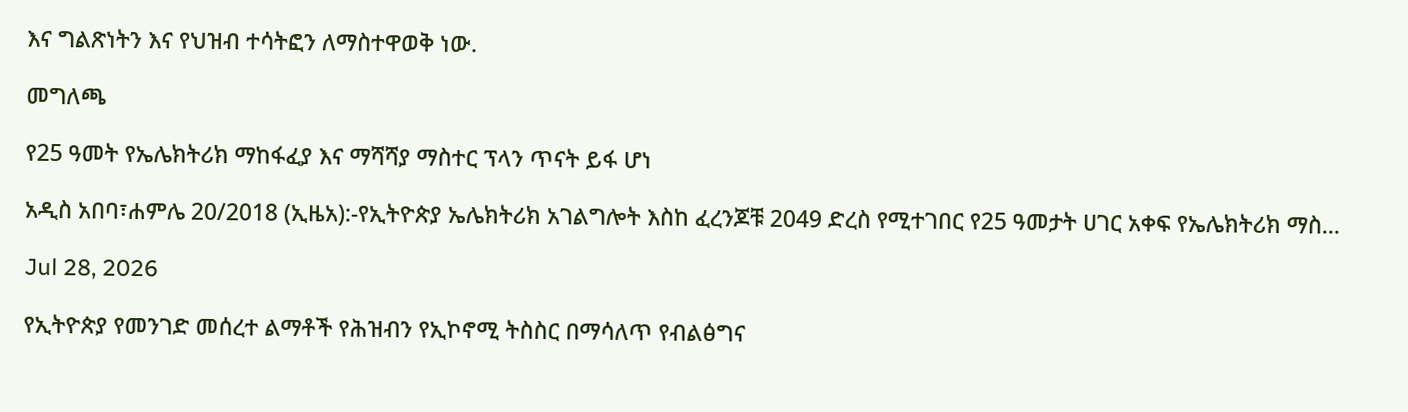እና ግልጽነትን እና የህዝብ ተሳትፎን ለማስተዋወቅ ነው.

መግለጫ

የ25 ዓመት የኤሌክትሪክ ማከፋፈያ እና ማሻሻያ ማስተር ፕላን ጥናት ይፋ ሆነ

አዲስ አበባ፣ሐምሌ 20/2018 (ኢዜአ):-የኢትዮጵያ ኤሌክትሪክ አገልግሎት እስከ ፈረንጆቹ 2049 ድረስ የሚተገበር የ25 ዓመታት ሀገር አቀፍ የኤሌክትሪክ ማስ...

Jul 28, 2026

የኢትዮጵያ የመንገድ መሰረተ ልማቶች የሕዝብን የኢኮኖሚ ትስስር በማሳለጥ የብልፅግና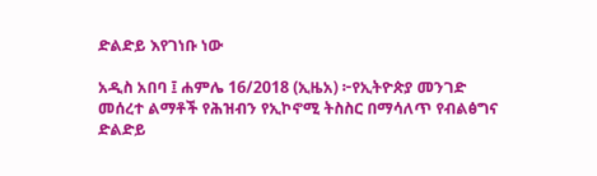ድልድይ እየገነቡ ነው

አዲስ አበባ ፤ ሐምሌ 16/2018 (ኢዜአ) ፦የኢትዮጵያ መንገድ መሰረተ ልማቶች የሕዝብን የኢኮኖሚ ትስስር በማሳለጥ የብልፅግና ድልድይ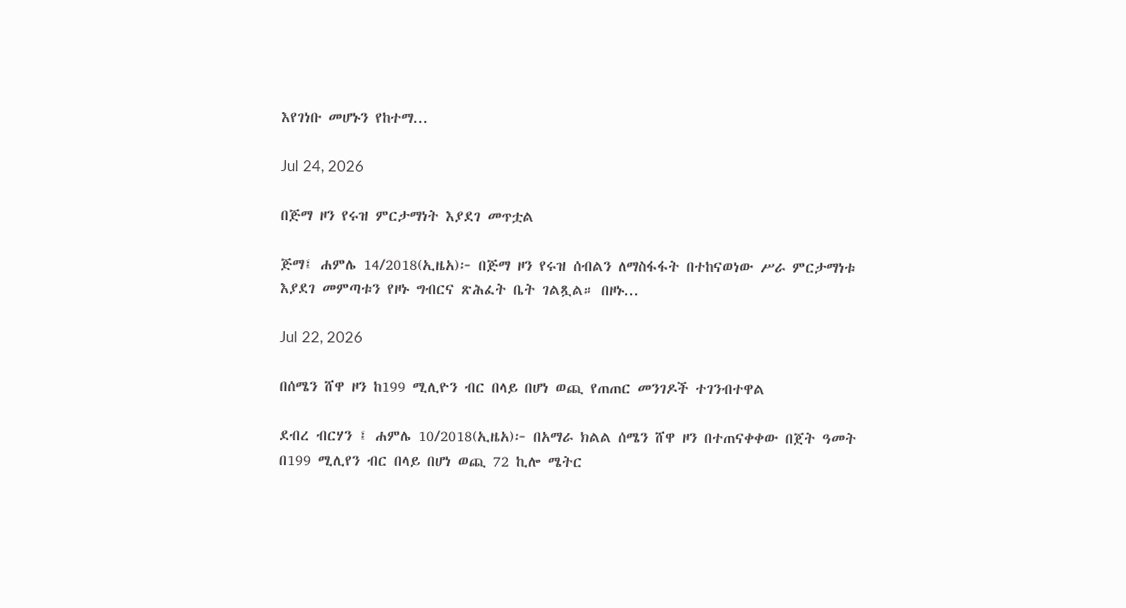እየገነቡ መሆኑን የከተማ...

Jul 24, 2026

በጅማ ዞን የሩዝ ምርታማነት እያደገ መጥቷል

ጅማ፤ ሐምሌ 14/2018(ኢዜአ)፦ በጅማ ዞን የሩዝ ሰብልን ለማስፋፋት በተከናወነው ሥራ ምርታማነቱ እያደገ መምጣቱን የዞኑ ግብርና ጽሕፈት ቤት ገልጿል። በዞኑ...

Jul 22, 2026

በሰሜን ሸዋ ዞን ከ199 ሚሊዮን ብር በላይ በሆነ ወጪ የጠጠር መንገዶች ተገንብተዋል

ደብረ ብርሃን ፤ ሐምሌ 10/2018(ኢዜአ)፦ በአማራ ክልል ሰሜን ሸዋ ዞን በተጠናቀቀው በጀት ዓመት በ199 ሚሊየን ብር በላይ በሆነ ወጪ 72 ኪሎ ሜትር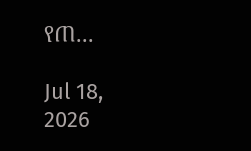የጠ...

Jul 18, 2026